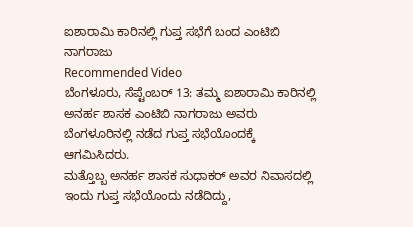ಐಶಾರಾಮಿ ಕಾರಿನಲ್ಲಿ ಗುಪ್ತ ಸಭೆಗೆ ಬಂದ ಎಂಟಿಬಿ ನಾಗರಾಜು
Recommended Video
ಬೆಂಗಳೂರು, ಸೆಪ್ಟೆಂಬರ್ 13: ತಮ್ಮ ಐಶಾರಾಮಿ ಕಾರಿನಲ್ಲಿ ಅನರ್ಹ ಶಾಸಕ ಎಂಟಿಬಿ ನಾಗರಾಜು ಅವರು ಬೆಂಗಳೂರಿನಲ್ಲಿ ನಡೆದ ಗುಪ್ತ ಸಭೆಯೊಂದಕ್ಕೆ ಆಗಮಿಸಿದರು.
ಮತ್ತೊಬ್ಬ ಅನರ್ಹ ಶಾಸಕ ಸುಧಾಕರ್ ಅವರ ನಿವಾಸದಲ್ಲಿ ಇಂದು ಗುಪ್ತ ಸಭೆಯೊಂದು ನಡೆದಿದ್ದು,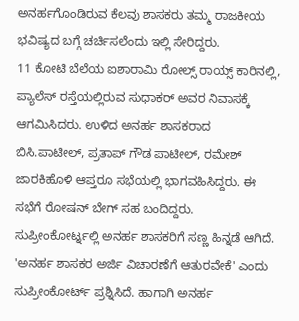ಅನರ್ಹಗೊಂಡಿರುವ ಕೆಲವು ಶಾಸಕರು ತಮ್ಮ ರಾಜಕೀಯ ಭವಿಷ್ಯದ ಬಗ್ಗೆ ಚರ್ಚಿಸಲೆಂದು ಇಲ್ಲಿ ಸೇರಿದ್ದರು.
11 ಕೋಟಿ ಬೆಲೆಯ ಐಶಾರಾಮಿ ರೋಲ್ಸ್ ರಾಯ್ಸ್ ಕಾರಿನಲ್ಲಿ, ಪ್ಯಾಲೆಸ್ ರಸ್ತೆಯಲ್ಲಿರುವ ಸುಧಾಕರ್ ಅವರ ನಿವಾಸಕ್ಕೆ ಆಗಮಿಸಿದರು. ಉಳಿದ ಅನರ್ಹ ಶಾಸಕರಾದ ಬಿಸಿ.ಪಾಟೀಲ್, ಪ್ರತಾಪ್ ಗೌಡ ಪಾಟೀಲ್, ರಮೇಶ್ ಜಾರಕಿಹೊಳಿ ಆಪ್ತರೂ ಸಭೆಯಲ್ಲಿ ಭಾಗವಹಿಸಿದ್ದರು. ಈ ಸಭೆಗೆ ರೋಷನ್ ಬೇಗ್ ಸಹ ಬಂದಿದ್ದರು.
ಸುಪ್ರೀಂಕೋರ್ಟ್ನಲ್ಲಿ ಅನರ್ಹ ಶಾಸಕರಿಗೆ ಸಣ್ಣ ಹಿನ್ನಡೆ ಆಗಿದೆ. 'ಅನರ್ಹ ಶಾಸಕರ ಅರ್ಜಿ ವಿಚಾರಣೆಗೆ ಆತುರವೇಕೆ' ಎಂದು ಸುಪ್ರೀಂಕೋರ್ಟ್ ಪ್ರಶ್ನಿಸಿದೆ. ಹಾಗಾಗಿ ಅನರ್ಹ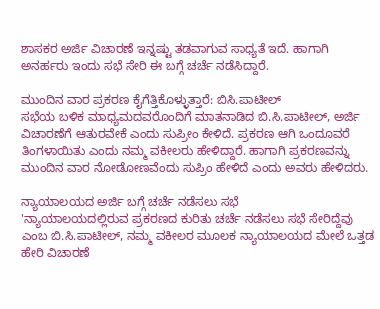ಶಾಸಕರ ಅರ್ಜಿ ವಿಚಾರಣೆ ಇನ್ನಷ್ಟು ತಡವಾಗುವ ಸಾಧ್ಯತೆ ಇದೆ. ಹಾಗಾಗಿ ಅನರ್ಹರು ಇಂದು ಸಭೆ ಸೇರಿ ಈ ಬಗ್ಗೆ ಚರ್ಚೆ ನಡೆಸಿದ್ದಾರೆ.

ಮುಂದಿನ ವಾರ ಪ್ರಕರಣ ಕೈಗೆತ್ತಿಕೊಳ್ಳುತ್ತಾರೆ: ಬಿಸಿ.ಪಾಟೀಲ್
ಸಭೆಯ ಬಳಿಕ ಮಾಧ್ಯಮದವರೊಂದಿಗೆ ಮಾತನಾಡಿದ ಬಿ.ಸಿ.ಪಾಟೀಲ್, ಅರ್ಜಿ ವಿಚಾರಣೆಗೆ ಆತುರವೇಕೆ ಎಂದು ಸುಪ್ರೀಂ ಕೇಳಿದೆ. ಪ್ರಕರಣ ಆಗಿ ಒಂದೂವರೆ ತಿಂಗಳಾಯಿತು ಎಂದು ನಮ್ಮ ವಕೀಲರು ಹೇಳಿದ್ದಾರೆ. ಹಾಗಾಗಿ ಪ್ರಕರಣವನ್ನು ಮುಂದಿನ ವಾರ ನೋಡೋಣವೆಂದು ಸುಪ್ರಿಂ ಹೇಳಿದೆ ಎಂದು ಅವರು ಹೇಳಿದರು.

ನ್ಯಾಯಾಲಯದ ಅರ್ಜಿ ಬಗ್ಗೆ ಚರ್ಚೆ ನಡೆಸಲು ಸಭೆ
'ನ್ಯಾಯಾಲಯದಲ್ಲಿರುವ ಪ್ರಕರಣದ ಕುರಿತು ಚರ್ಚೆ ನಡೆಸಲು ಸಭೆ ಸೇರಿದ್ದೆವು ಎಂಬ ಬಿ.ಸಿ.ಪಾಟೀಲ್, ನಮ್ಮ ವಕೀಲರ ಮೂಲಕ ನ್ಯಾಯಾಲಯದ ಮೇಲೆ ಒತ್ತಡ ಹೇರಿ ವಿಚಾರಣೆ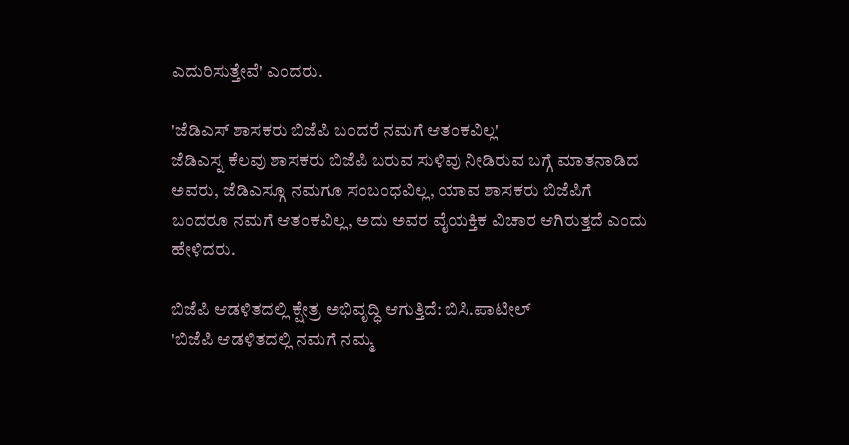ಎದುರಿಸುತ್ತೇವೆ' ಎಂದರು.

'ಜೆಡಿಎಸ್ ಶಾಸಕರು ಬಿಜೆಪಿ ಬಂದರೆ ನಮಗೆ ಆತಂಕವಿಲ್ಲ'
ಜೆಡಿಎಸ್ನ ಕೆಲವು ಶಾಸಕರು ಬಿಜೆಪಿ ಬರುವ ಸುಳಿವು ನೀಡಿರುವ ಬಗ್ಗೆ ಮಾತನಾಡಿದ ಅವರು, ಜೆಡಿಎಸ್ಗೂ ನಮಗೂ ಸಂಬಂಧವಿಲ್ಲ, ಯಾವ ಶಾಸಕರು ಬಿಜೆಪಿಗೆ ಬಂದರೂ ನಮಗೆ ಆತಂಕವಿಲ್ಲ, ಅದು ಅವರ ವೈಯಕ್ತಿಕ ವಿಚಾರ ಆಗಿರುತ್ತದೆ ಎಂದು ಹೇಳಿದರು.

ಬಿಜೆಪಿ ಆಡಳಿತದಲ್ಲಿ ಕ್ಷೇತ್ರ ಅಭಿವೃದ್ಧಿ ಆಗುತ್ತಿದೆ: ಬಿಸಿ.ಪಾಟೀಲ್
'ಬಿಜೆಪಿ ಆಡಳಿತದಲ್ಲಿ ನಮಗೆ ನಮ್ಮ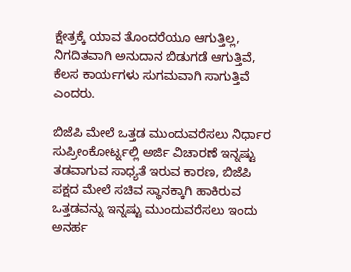ಕ್ಷೇತ್ರಕ್ಕೆ ಯಾವ ತೊಂದರೆಯೂ ಆಗುತ್ತಿಲ್ಲ, ನಿಗದಿತವಾಗಿ ಅನುದಾನ ಬಿಡುಗಡೆ ಆಗುತ್ತಿವೆ, ಕೆಲಸ ಕಾರ್ಯಗಳು ಸುಗಮವಾಗಿ ಸಾಗುತ್ತಿವೆ ಎಂದರು.

ಬಿಜೆಪಿ ಮೇಲೆ ಒತ್ತಡ ಮುಂದುವರೆಸಲು ನಿರ್ಧಾರ
ಸುಪ್ರೀಂಕೋರ್ಟ್ನಲ್ಲಿ ಅರ್ಜಿ ವಿಚಾರಣೆ ಇನ್ನಷ್ಟು ತಡವಾಗುವ ಸಾಧ್ಯತೆ ಇರುವ ಕಾರಣ, ಬಿಜೆಪಿ ಪಕ್ಷದ ಮೇಲೆ ಸಚಿವ ಸ್ಥಾನಕ್ಕಾಗಿ ಹಾಕಿರುವ ಒತ್ತಡವನ್ನು ಇನ್ನಷ್ಟು ಮುಂದುವರೆಸಲು ಇಂದು ಅನರ್ಹ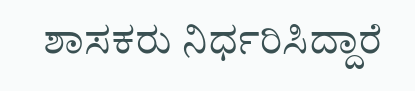ಶಾಸಕರು ನಿರ್ಧರಿಸಿದ್ದಾರೆ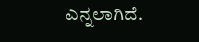ಎನ್ನಲಾಗಿದೆ.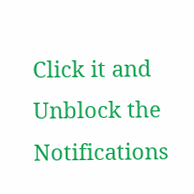Click it and Unblock the Notifications